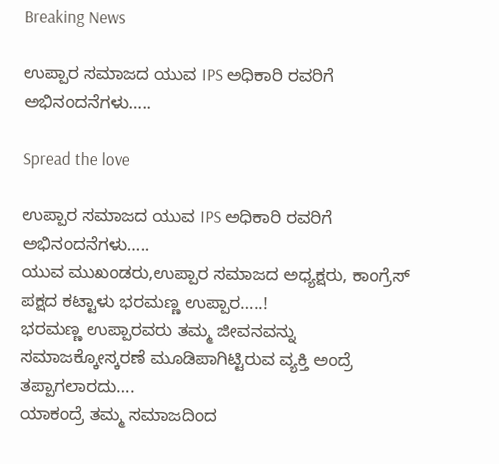Breaking News

ಉಪ್ಪಾರ ಸಮಾಜದ ಯುವ IPS ಅಧಿಕಾರಿ ರವರಿಗೆ ಅಭಿನಂದನೆಗಳು…..

Spread the love

ಉಪ್ಪಾರ ಸಮಾಜದ ಯುವ IPS ಅಧಿಕಾರಿ ರವರಿಗೆ ಅಭಿನಂದನೆಗಳು…..
ಯುವ ಮುಖಂಡರು,ಉಪ್ಪಾರ ಸಮಾಜದ ಅಧ್ಯಕ್ಷರು, ಕಾಂಗ್ರೆಸ್ ಪಕ್ಷದ ಕಟ್ಟಾಳು ಭರಮಣ್ಣ ಉಪ್ಪಾರ…..!
ಭರಮಣ್ಣ ಉಪ್ಪಾರವರು ತಮ್ಮ ಜೀವನವನ್ನು ಸಮಾಜಕ್ಕೋಸ್ಕರಣೆ ಮೂಡಿಪಾಗಿಟ್ಟಿರುವ ವ್ಯಕ್ತಿ ಅಂದ್ರೆ ತಪ್ಪಾಗಲಾರದು….
ಯಾಕಂದ್ರೆ ತಮ್ಮ ಸಮಾಜದಿಂದ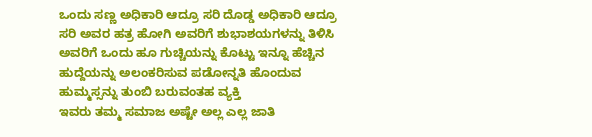ಒಂದು ಸಣ್ಣ ಅಧಿಕಾರಿ ಆದ್ರೂ ಸರಿ ದೊಡ್ಡ ಅಧಿಕಾರಿ ಆದ್ರೂ ಸರಿ ಅವರ ಹತ್ರ ಹೋಗಿ ಅವರಿಗೆ ಶುಭಾಶಯಗಳನ್ನು ತಿಳಿಸಿ ಅವರಿಗೆ ಒಂದು ಹೂ ಗುಚ್ಚಿಯನ್ನು ಕೊಟ್ಟು ಇನ್ನೂ ಹೆಚ್ಚಿನ ಹುದ್ದೆಯನ್ನು ಅಲಂಕರಿಸುವ ಪಡೋನ್ನತಿ ಹೊಂದುವ ಹುಮ್ಮಸ್ಸನ್ನು ತುಂಬಿ ಬರುವಂತಹ ವ್ಯಕ್ತಿ
ಇವರು ತಮ್ಮ ಸಮಾಜ ಅಷ್ಟೇ ಅಲ್ಲ ಎಲ್ಲ ಜಾತಿ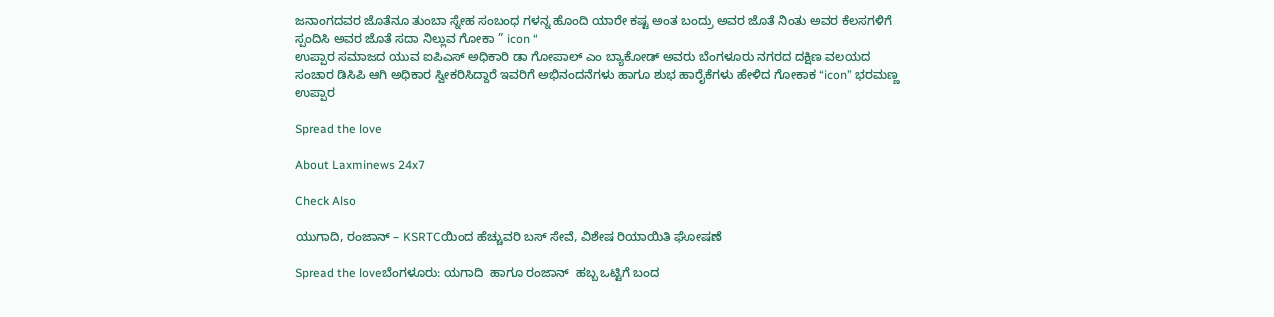ಜನಾಂಗದವರ ಜೊತೆನೂ ತುಂಬಾ ಸ್ನೇಹ ಸಂಬಂಧ ಗಳನ್ನ ಹೊಂದಿ ಯಾರೇ ಕಷ್ಟ ಅಂತ ಬಂದ್ರು ಅವರ ಜೊತೆ ನಿಂತು ಅವರ ಕೆಲಸಗಳಿಗೆ ಸ್ಪಂದಿಸಿ ಅವರ ಜೊತೆ ಸದಾ ನಿಲ್ಲುವ ಗೋಕಾ ” icon “
ಉಪ್ಪಾರ ಸಮಾಜದ ಯುವ ಐಪಿಎಸ್ ಅಧಿಕಾರಿ ಡಾ ಗೋಪಾಲ್ ಎಂ ಬ್ಯಾಕೋಡ್ ಅವರು ಬೆಂಗಳೂರು ನಗರದ ದಕ್ಷಿಣ ವಲಯದ ಸಂಚಾರ ಡಿಸಿಪಿ ಆಗಿ ಅಧಿಕಾರ ಸ್ವೀಕರಿಸಿದ್ದಾರೆ ಇವರಿಗೆ ಅಭಿನಂದನೆಗಳು ಹಾಗೂ ಶುಭ ಹಾರೈಕೆಗಳು ಹೇಳಿದ ಗೋಕಾಕ “icon” ಭರಮಣ್ಣ ಉಪ್ಪಾರ

Spread the love

About Laxminews 24x7

Check Also

ಯುಗಾದಿ, ರಂಜಾನ್ – KSRTCಯಿಂದ ಹೆಚ್ಚುವರಿ ಬಸ್ ಸೇವೆ, ವಿಶೇಷ ರಿಯಾಯಿತಿ ಘೋಷಣೆ

Spread the loveಬೆಂಗಳೂರು: ಯಗಾದಿ  ಹಾಗೂ ರಂಜಾನ್  ಹಬ್ಬ ಒಟ್ಟಿಗೆ ಬಂದ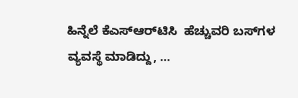ಹಿನ್ನೆಲೆ ಕೆಎಸ್‌ಆರ್‌ಟಿಸಿ  ಹೆಚ್ಚುವರಿ ಬಸ್‌ಗಳ ವ್ಯವಸ್ಥೆ ಮಾಡಿದ್ದು, …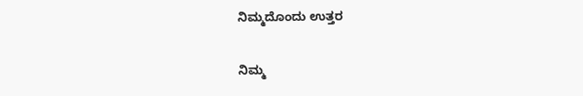ನಿಮ್ಮದೊಂದು ಉತ್ತರ

ನಿಮ್ಮ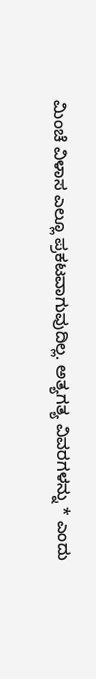ಮಿಂಚೆ ವಿಳಾಸ ಎಲ್ಲೂ ಪ್ರಕಟವಾಗುವುದಿಲ್ಲ. ಅತ್ಯಗತ್ಯ ವಿವರಗಳನ್ನು * ಎಂದು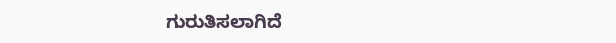ಗುರುತಿಸಲಾಗಿದೆ